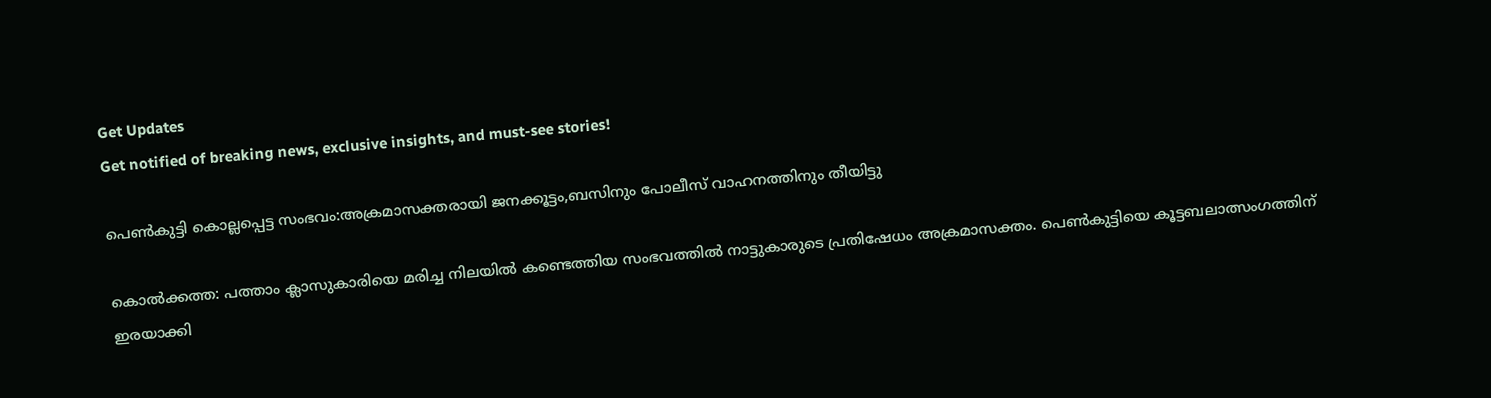Get Updates
Get notified of breaking news, exclusive insights, and must-see stories!

പെൺകുട്ടി കൊല്ലപ്പെട്ട സംഭവം:അക്രമാസക്തരായി ജനക്കൂട്ടം,ബസിനും പോലീസ് വാഹനത്തിനും തീയിട്ടു

കൊൽക്കത്ത: പത്താം ക്ലാസുകാരിയെ മരിച്ച നിലയിൽ കണ്ടെത്തിയ സംഭവത്തിൽ നാട്ടുകാരുടെ പ്രതിഷേധം അക്രമാസക്തം. പെൺകുട്ടിയെ കൂട്ടബലാത്സംഗത്തിന് ഇരയാക്കി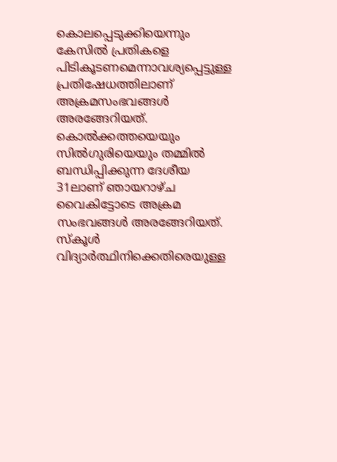കൊലപ്പെടുക്കിയെന്നും കേസിൽ പ്രതികളെ പിടികൂടണമെന്നാവശ്യപ്പെട്ടുള്ള പ്രതിഷേധത്തിലാണ് അക്രമസംഭവങ്ങൾ അരങ്ങേറിയത്. കൊൽക്കത്തയെയും സിൽഗുരിയെയും തമ്മിൽ ബന്ധിപ്പിക്കുന്ന ദേശീയ 31ലാണ് ഞായറാഴ്ച വൈകിട്ടോടെ അക്രമ സംഭവങ്ങൾ അരങ്ങേറിയത്. സ്കൂൾ വിദ്യാർത്ഥിനിക്കെതിരെയുള്ള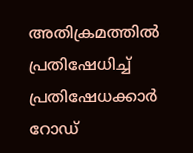അതിക്രമത്തിൽ പ്രതിഷേധിച്ച് പ്രതിഷേധക്കാർ റോഡ്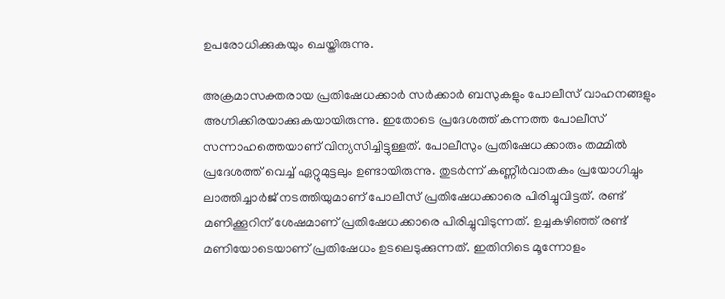ഉപരോധിക്കുകയും ചെയ്തിരുന്നു.

അക്രമാസക്തരായ പ്രതിഷേധക്കാർ സർക്കാർ ബസുകളും പോലീസ് വാഹനങ്ങളും അഗ്നിക്കിരയാക്കുകയായിരുന്നു. ഇതോടെ പ്രദേശത്ത് കന്നത്ത പോലീസ് സന്നാഹത്തെയാണ് വിന്യസിച്ചിട്ടുള്ളത്. പോലീസും പ്രതിഷേധക്കാരും തമ്മിൽ പ്രദേശത്ത് വെച്ച് ഏറ്റുമുട്ടലും ഉണ്ടായിരുന്നു. തുടർന്ന് കണ്ണീർവാതകം പ്രയോഗിച്ചും ലാത്തിച്ചാർജ് നടത്തിയുമാണ് പോലീസ് പ്രതിഷേധക്കാരെ പിരിച്ചുവിട്ടത്. രണ്ട് മണിക്കൂറിന് ശേഷമാണ് പ്രതിഷേധക്കാരെ പിരിച്ചുവിടുന്നത്. ഉച്ചകഴിഞ്ഞ് രണ്ട് മണിയോടെയാണ് പ്രതിഷേധം ഉടലെടുക്കുന്നത്. ഇതിനിടെ മൂന്നോളം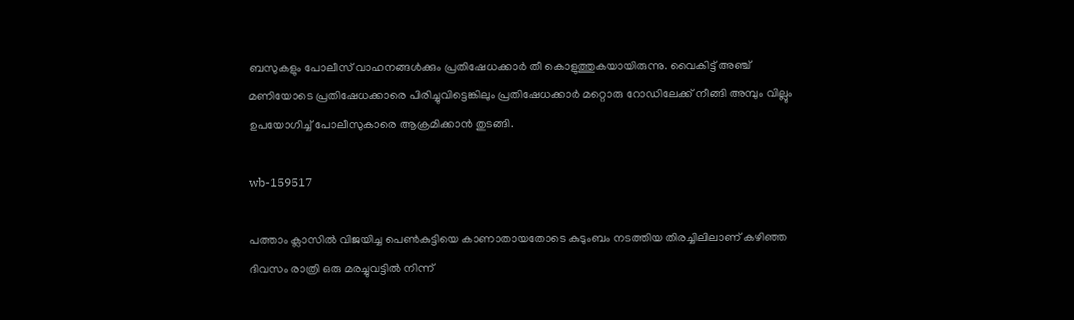ബസുകളും പോലീസ് വാഹനങ്ങൾക്കും പ്രതിഷേധക്കാർ തീ കൊളുത്തുകയായിരുന്നു. വൈകിട്ട് അഞ്ച് മണിയോടെ പ്രതിഷേധക്കാരെ പിരിച്ചുവിട്ടെങ്കിലും പ്രതിഷേധക്കാർ മറ്റൊരു റോഡിലേക്ക് നീങ്ങി അമ്പും വില്ലും ഉപയോഗിച്ച് പോലീസുകാരെ ആക്രമിക്കാൻ തുടങ്ങി.

wb-159517

പത്താം ക്ലാസിൽ വിജയിച്ച പെൺകുട്ടിയെ കാണാതായതോടെ കുടുംബം നടത്തിയ തിരച്ചിലിലാണ് കഴിഞ്ഞ ദിവസം രാത്രി ഒരു മരച്ചുവട്ടിൽ നിന്ന്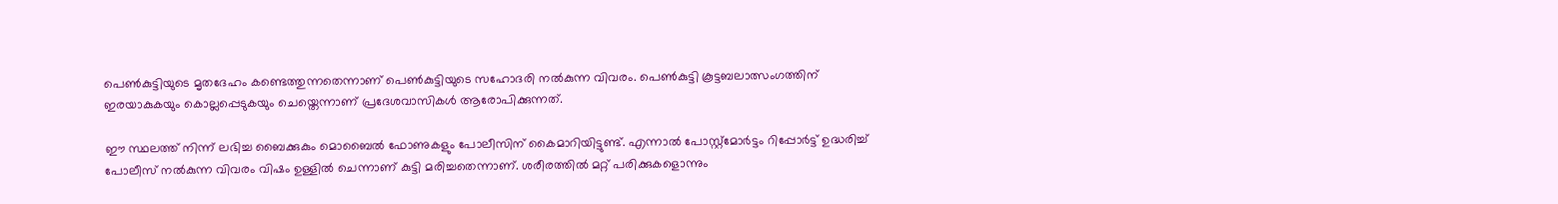പെൺകുട്ടിയുടെ മൃതദേഹം കണ്ടെത്തുന്നതെന്നാണ് പെൺകുട്ടിയുടെ സഹോദരി നൽകുന്ന വിവരം. പെൺകുട്ടി കൂട്ടബലാത്സംഗത്തിന് ഇരയാകുകയും കൊല്ലപ്പെടുകയും ചെയ്തെന്നാണ് പ്രദേശവാസികൾ ആരോപിക്കുന്നത്.

ഈ സ്ഥലത്ത് നിന്ന് ലഭിച്ച ബൈക്കുകും മൊബൈൽ ഫോണുകളും പോലീസിന് കൈമാറിയിട്ടുണ്ട്. എന്നാൽ പോസ്റ്റ്മോർട്ടം റിപ്പോർട്ട് ഉദ്ധരിച്ച് പോലീസ് നൽകുന്ന വിവരം വിഷം ഉള്ളിൽ ചെന്നാണ് കുട്ടി മരിച്ചതെന്നാണ്. ശരീരത്തിൽ മറ്റ് പരിക്കുകളൊന്നും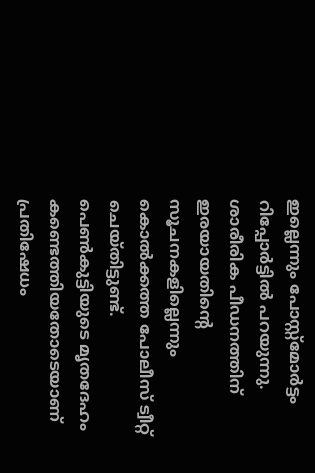ഇല്ലെന്നും പോസ്റ്റ്മോർട്ടം റിപ്പോർട്ടിൽ പറയുന്നു. ശാരീരിക പീഡനത്തിന് ഇരയായതിന്റെ സൂചനകളില്ലെന്നും കൊൽക്കത്ത പോലീസ് ട്വീറ്റ് ചെയ്തിട്ടുണ്ട്. പെൺകുട്ടിയുടെ മൃതദേഹം കണ്ടെത്തിയതോടെയാണ് പ്രതിഷേധം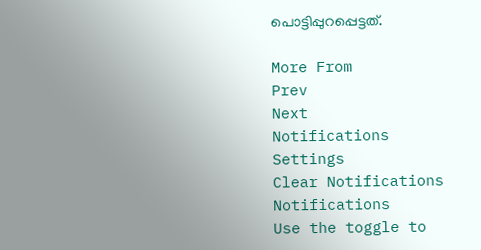പൊട്ടിപ്പുറപ്പെട്ടത്.

More From
Prev
Next
Notifications
Settings
Clear Notifications
Notifications
Use the toggle to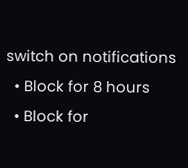switch on notifications
  • Block for 8 hours
  • Block for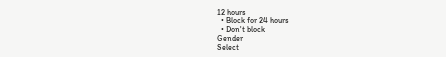12 hours
  • Block for 24 hours
  • Don't block
Gender
Select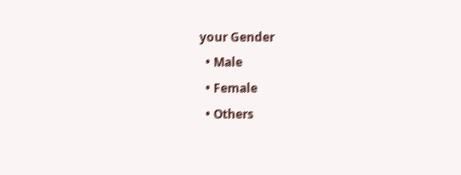your Gender
  • Male
  • Female
  • Others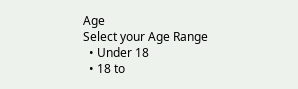Age
Select your Age Range
  • Under 18
  • 18 to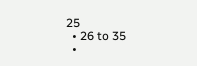25
  • 26 to 35
  •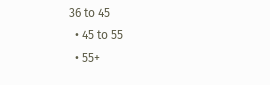36 to 45
  • 45 to 55
  • 55+